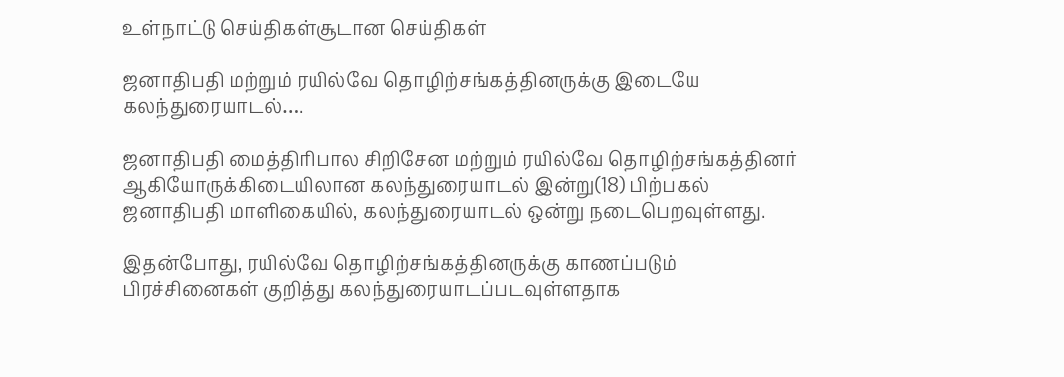உள்நாட்டு செய்திகள்சூடான செய்திகள்

ஜனாதிபதி மற்றும் ரயில்வே தொழிற்சங்கத்தினருக்கு இடையே கலந்துரையாடல்….

ஜனாதிபதி மைத்திரிபால சிறிசேன மற்றும் ரயில்வே தொழிற்சங்கத்தினர் ஆகியோருக்கிடையிலான கலந்துரையாடல் இன்று(18) பிற்பகல் ஜனாதிபதி மாளிகையில், கலந்துரையாடல் ஒன்று நடைபெறவுள்ளது.

இதன்போது, ரயில்வே தொழிற்சங்கத்தினருக்கு காணப்படும் பிரச்சினைகள் குறித்து கலந்துரையாடப்படவுள்ளதாக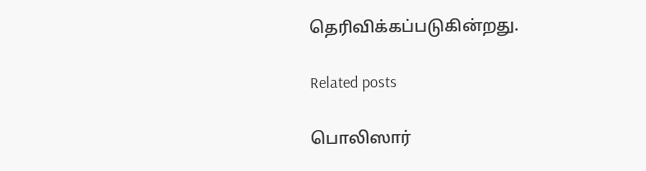தெரிவிக்கப்படுகின்றது.

Related posts

பொலிஸார்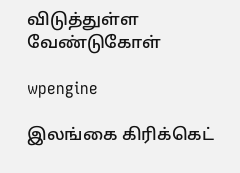விடுத்துள்ள வேண்டுகோள்

wpengine

இலங்கை கிரிக்கெட்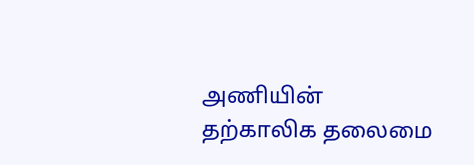அணியின் தற்காலிக தலைமை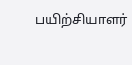பயிற்சியாளர்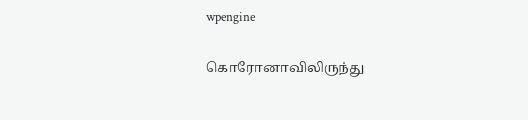wpengine

கொரோனாவிலிருந்து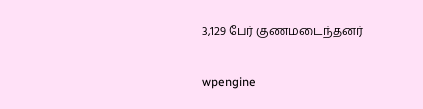3,129 பேர் குணமடைந்தனர்

wpengine